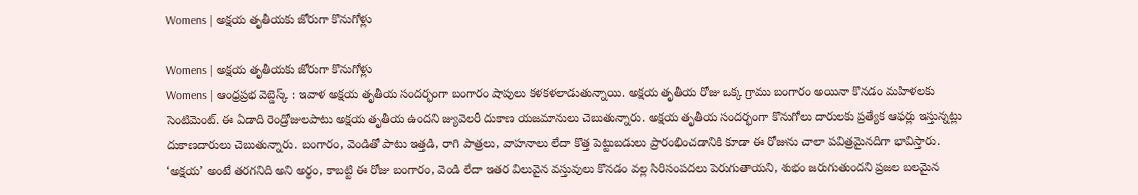Womens | అక్షయ తృతీయకు జోరుగా కొనుగోళ్లు

Womens | అక్షయ తృతీయకు జోరుగా కొనుగోళ్లు
Womens | ఆంధ్రప్రభ వెబ్డెస్క్ : ఇవాళ అక్షయ తృతీయ సందర్భంగా బంగారం షాపులు కళకళలాడుతున్నాయి. అక్షయ తృతీయ రోజు ఒక్క గ్రాము బంగారం అయినా కొనడం మహిళలకు సెంటిమెంట్. ఈ ఏడాది రెండ్రోజులపాటు అక్షయ తృతీయ ఉందని జ్యువెలరీ దుకాణ యజమానులు చెబుతున్నారు. అక్షయ తృతీయ సందర్భంగా కొనుగోలు దారులకు ప్రత్యేక ఆఫర్లు ఇస్తున్నట్లు దుకాణదారులు చెబుతున్నారు. బంగారం, వెండితో పాటు ఇత్తడి, రాగి పాత్రలు, వాహనాలు లేదా కొత్త పెట్టుబడులు ప్రారంభించడానికి కూడా ఈ రోజును చాలా పవిత్రమైనదిగా భావిస్తారు.
‘అక్షయ’ అంటే తరగనిది అని అర్థం, కాబట్టి ఈ రోజు బంగారం, వెండి లేదా ఇతర విలువైన వస్తువులు కొనడం వల్ల సిరిసంపదలు పెరుగుతాయని, శుభం జరుగుతుందని ప్రజల బలమైన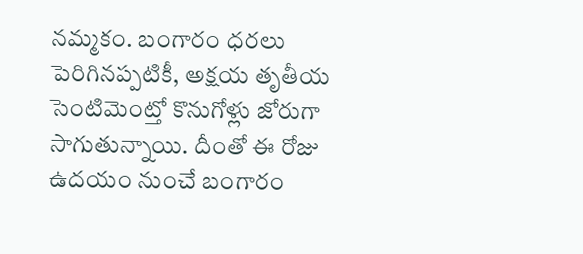నమ్మకం. బంగారం ధరలు పెరిగినప్పటికీ, అక్షయ తృతీయ సెంటిమెంట్తో కొనుగోళ్లు జోరుగా సాగుతున్నాయి. దీంతో ఈ రోజు ఉదయం నుంచే బంగారం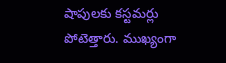షాపులకు కస్టమర్లు పోటెత్తారు. ముఖ్యంగా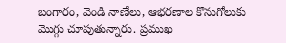బంగారం, వెండి నాణేలు, ఆభరణాల కొనుగోలుకు మొగ్గు చూపుతున్నారు. ప్రముఖ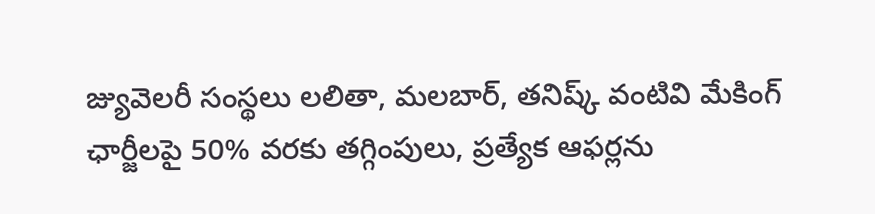జ్యువెలరీ సంస్థలు లలితా, మలబార్, తనిష్క్ వంటివి మేకింగ్ ఛార్జీలపై 50% వరకు తగ్గింపులు, ప్రత్యేక ఆఫర్లను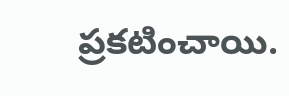ప్రకటించాయి.